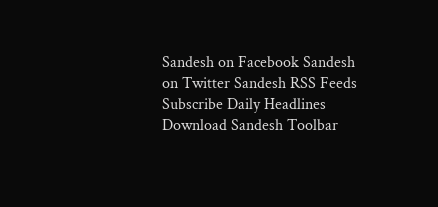Sandesh on Facebook Sandesh on Twitter Sandesh RSS Feeds Subscribe Daily Headlines Download Sandesh Toolbar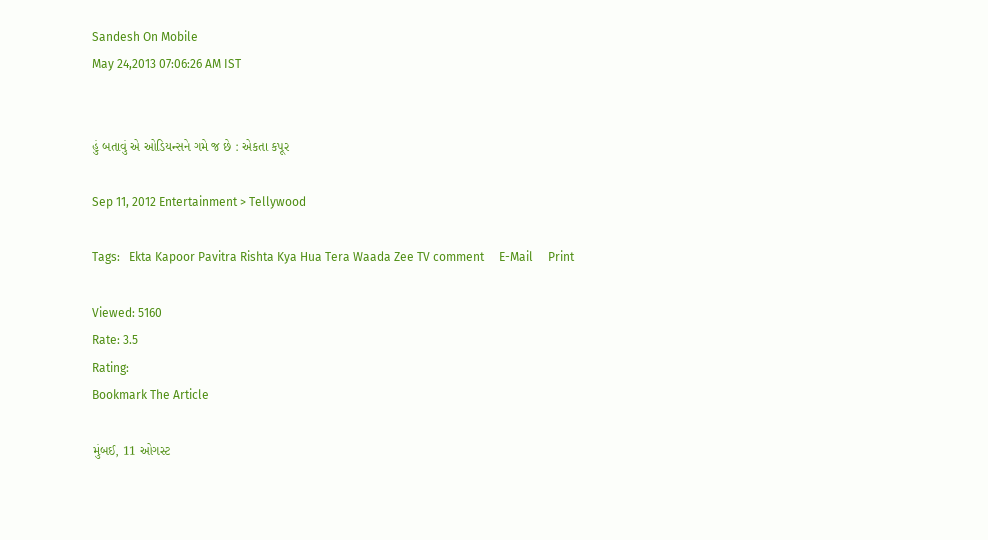Sandesh On Mobile
May 24,2013 07:06:26 AM IST


હું બતાવું એ ઓડિયન્સને ગમે જ છે : એકતા કપૂર

Sep 11, 2012 Entertainment > Tellywood

Tags:   Ekta Kapoor Pavitra Rishta Kya Hua Tera Waada Zee TV comment     E-Mail     Print

Viewed: 5160
Rate: 3.5
Rating:
Bookmark The Article

મુંબઈ, 11 ઓગસ્ટ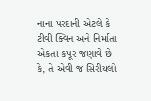નાના પરદાની એટલે કે ટીવી ક્વિન અને નિર્માતા એકતા કપૂર જણાવે છે કે, તે એવી જ સિરીયલો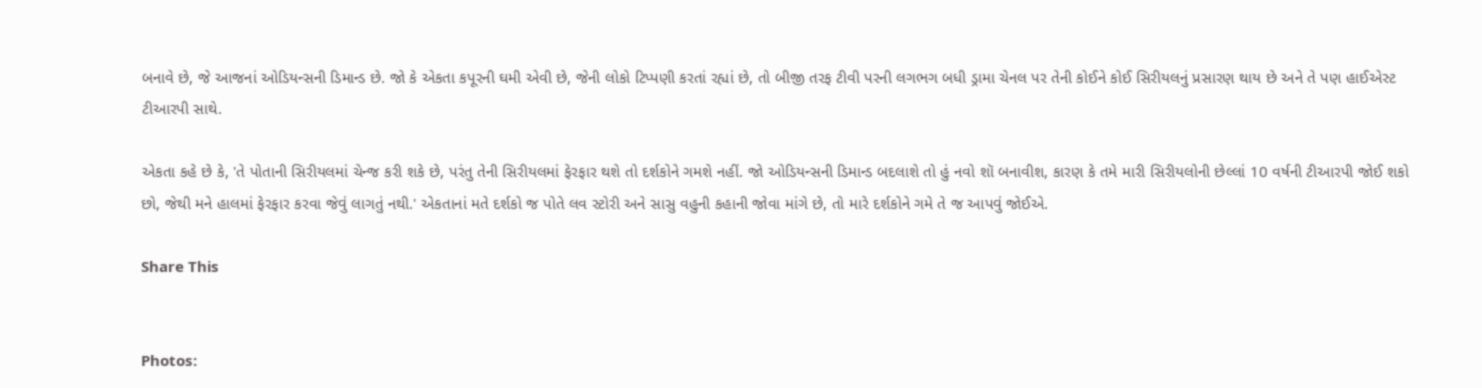બનાવે છે, જે આજનાં ઓડિયન્સની ડિમાન્ડ છે. જો કે એકતા કપૂરની ઘમી એવી છે, જેની લોકો ટિપ્પણી કરતાં રહ્યાં છે, તો બીજી તરફ ટીવી પરની લગભગ બધી ડ્રામા ચેનલ પર તેની કોઈને કોઈ સિરીયલનું પ્રસારણ થાય છે અને તે પણ હાઈએસ્ટ ટીઆરપી સાથે.

એકતા કહે છે કે, 'તે પોતાની સિરીયલમાં ચેન્જ કરી શકે છે, પરંતુ તેની સિરીયલમાં ફેરફાર થશે તો દર્શકોને ગમશે નહીં. જો ઓડિયન્સની ડિમાન્ડ બદલાશે તો હું નવો શૉ બનાવીશ, કારણ કે તમે મારી સિરીયલોની છેલ્લાં 10 વર્ષની ટીઆરપી જોઈ શકો છો, જેથી મને હાલમાં ફેરફાર કરવા જેવું લાગતું નથી.' એકતાનાં મતે દર્શકો જ પોતે લવ સ્ટોરી અને સાસુ વહુની કહાની જોવા માંગે છે, તો મારે દર્શકોને ગમે તે જ આપવું જોઈએ.

Share This


Photos: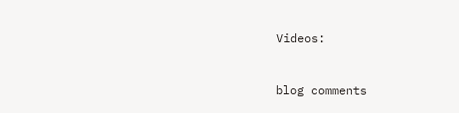Videos:



blog comments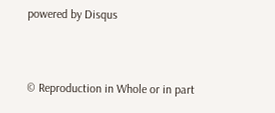powered by Disqus


© Reproduction in Whole or in part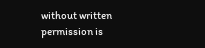without written permission is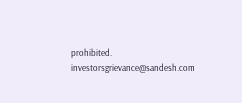prohibited.
investorsgrievance@sandesh.com